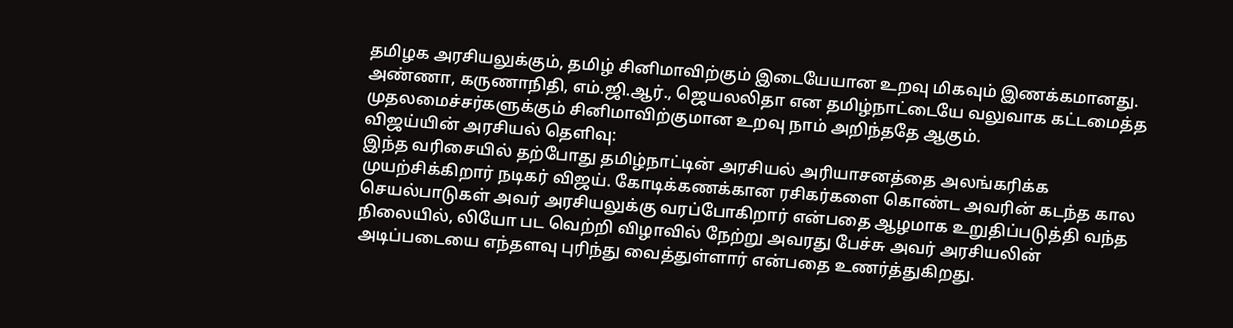தமிழக அரசியலுக்கும், தமிழ் சினிமாவிற்கும் இடையேயான உறவு மிகவும் இணக்கமானது. அண்ணா, கருணாநிதி, எம்.ஜி.ஆர்., ஜெயலலிதா என தமிழ்நாட்டையே வலுவாக கட்டமைத்த முதலமைச்சர்களுக்கும் சினிமாவிற்குமான உறவு நாம் அறிந்ததே ஆகும்.
விஜய்யின் அரசியல் தெளிவு:
இந்த வரிசையில் தற்போது தமிழ்நாட்டின் அரசியல் அரியாசனத்தை அலங்கரிக்க முயற்சிக்கிறார் நடிகர் விஜய். கோடிக்கணக்கான ரசிகர்களை கொண்ட அவரின் கடந்த கால செயல்பாடுகள் அவர் அரசியலுக்கு வரப்போகிறார் என்பதை ஆழமாக உறுதிப்படுத்தி வந்த நிலையில், லியோ பட வெற்றி விழாவில் நேற்று அவரது பேச்சு அவர் அரசியலின் அடிப்படையை எந்தளவு புரிந்து வைத்துள்ளார் என்பதை உணர்த்துகிறது.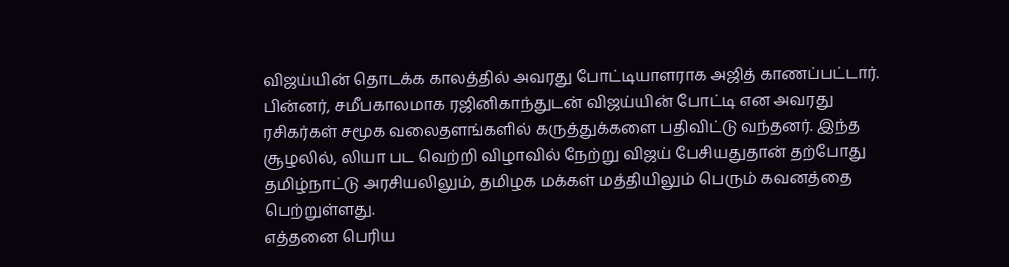விஜய்யின் தொடக்க காலத்தில் அவரது போட்டியாளராக அஜித் காணப்பட்டார். பின்னர், சமீபகாலமாக ரஜினிகாந்துடன் விஜய்யின் போட்டி என அவரது ரசிகர்கள் சமூக வலைதளங்களில் கருத்துக்களை பதிவிட்டு வந்தனர். இந்த சூழலில், லியா பட வெற்றி விழாவில் நேற்று விஜய் பேசியதுதான் தற்போது தமிழ்நாட்டு அரசியலிலும், தமிழக மக்கள் மத்தியிலும் பெரும் கவனத்தை பெற்றுள்ளது.
எத்தனை பெரிய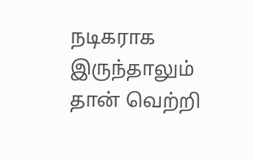நடிகராக இருந்தாலும் தான் வெற்றி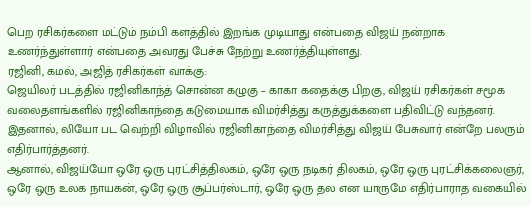பெற ரசிகர்களை மட்டும் நம்பி களத்தில் இறங்க முடியாது என்பதை விஜய் நன்றாக உணர்ந்துள்ளார் என்பதை அவரது பேச்சு நேற்று உணர்த்தியுள்ளது.
ரஜினி, கமல், அஜித் ரசிகர்கள் வாக்கு:
ஜெயிலர் படத்தில் ரஜினிகாந்த் சொன்ன கழுகு – காகா கதைக்கு பிறகு, விஜய் ரசிகர்கள் சமூக வலைதளங்களில் ரஜினிகாந்தை கடுமையாக விமர்சித்து கருத்துக்களை பதிவிட்டு வந்தனர். இதனால், லியோ பட வெற்றி விழாவில் ரஜினிகாந்தை விமர்சித்து விஜய் பேசுவார் என்றே பலரும் எதிர்பார்த்தனர்.
ஆனால், விஜய்யோ ஒரே ஒரு புரட்சித்திலகம், ஒரே ஒரு நடிகர் திலகம், ஒரே ஒரு புரட்சிக்கலைஞர், ஒரே ஒரு உலக நாயகன், ஒரே ஒரு சூப்பர்ஸ்டார், ஒரே ஒரு தல என யாருமே எதிர்பாராத வகையில்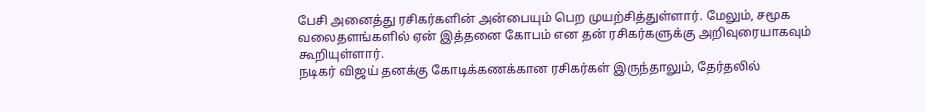பேசி அனைத்து ரசிகர்களின் அன்பையும் பெற முயற்சித்துள்ளார். மேலும், சமூக வலைதளங்களில் ஏன் இத்தனை கோபம் என தன் ரசிகர்களுக்கு அறிவுரையாகவும் கூறியுள்ளார்.
நடிகர் விஜய் தனக்கு கோடிக்கணக்கான ரசிகர்கள் இருந்தாலும், தேர்தலில்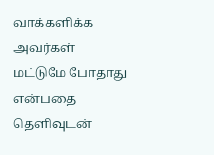வாக்களிக்க அவர்கள் மட்டுமே போதாது என்பதை தெளிவுடன்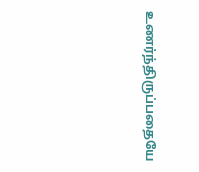உணர்ந்திருப்பதையே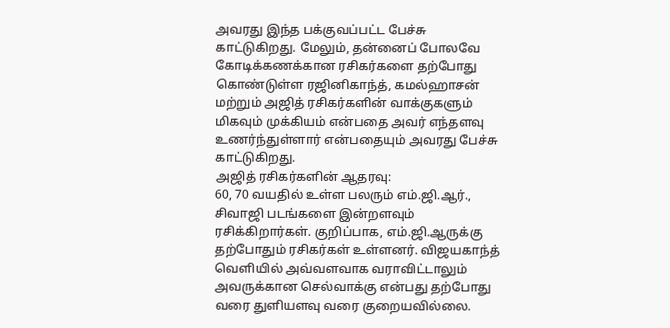அவரது இந்த பக்குவப்பட்ட பேச்சு காட்டுகிறது. மேலும், தன்னைப் போலவே கோடிக்கணக்கான ரசிகர்களை தற்போது கொண்டுள்ள ரஜினிகாந்த், கமல்ஹாசன் மற்றும் அஜித் ரசிகர்களின் வாக்குகளும் மிகவும் முக்கியம் என்பதை அவர் எந்தளவு உணர்ந்துள்ளார் என்பதையும் அவரது பேச்சு காட்டுகிறது.
அஜித் ரசிகர்களின் ஆதரவு:
60, 70 வயதில் உள்ள பலரும் எம்.ஜி.ஆர்., சிவாஜி படங்களை இன்றளவும் ரசிக்கிறார்கள். குறிப்பாக, எம்.ஜி.ஆருக்கு தற்போதும் ரசிகர்கள் உள்ளனர். விஜயகாந்த் வெளியில் அவ்வளவாக வராவிட்டாலும் அவருக்கான செல்வாக்கு என்பது தற்போது வரை துளியளவு வரை குறையவில்லை.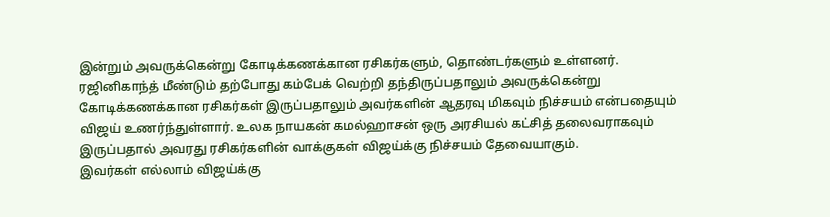இன்றும் அவருக்கென்று கோடிக்கணக்கான ரசிகர்களும், தொண்டர்களும் உள்ளனர்.
ரஜினிகாந்த் மீண்டும் தற்போது கம்பேக் வெற்றி தந்திருப்பதாலும் அவருக்கென்று கோடிக்கணக்கான ரசிகர்கள் இருப்பதாலும் அவர்களின் ஆதரவு மிகவும் நிச்சயம் என்பதையும் விஜய் உணர்ந்துள்ளார். உலக நாயகன் கமல்ஹாசன் ஒரு அரசியல் கட்சித் தலைவராகவும் இருப்பதால் அவரது ரசிகர்களின் வாக்குகள் விஜய்க்கு நிச்சயம் தேவையாகும்.
இவர்கள் எல்லாம் விஜய்க்கு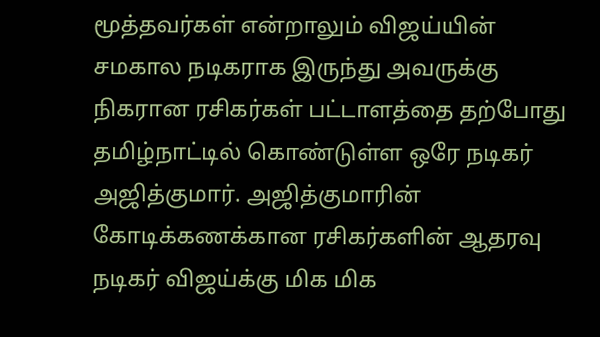மூத்தவர்கள் என்றாலும் விஜய்யின் சமகால நடிகராக இருந்து அவருக்கு நிகரான ரசிகர்கள் பட்டாளத்தை தற்போது தமிழ்நாட்டில் கொண்டுள்ள ஒரே நடிகர் அஜித்குமார். அஜித்குமாரின் கோடிக்கணக்கான ரசிகர்களின் ஆதரவு நடிகர் விஜய்க்கு மிக மிக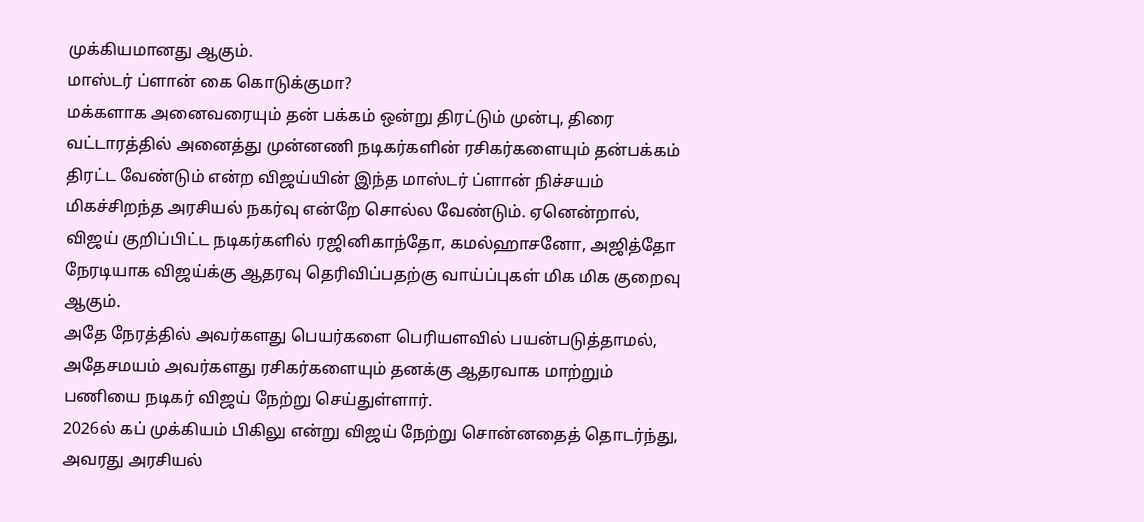முக்கியமானது ஆகும்.
மாஸ்டர் ப்ளான் கை கொடுக்குமா?
மக்களாக அனைவரையும் தன் பக்கம் ஒன்று திரட்டும் முன்பு, திரை வட்டாரத்தில் அனைத்து முன்னணி நடிகர்களின் ரசிகர்களையும் தன்பக்கம் திரட்ட வேண்டும் என்ற விஜய்யின் இந்த மாஸ்டர் ப்ளான் நிச்சயம் மிகச்சிறந்த அரசியல் நகர்வு என்றே சொல்ல வேண்டும். ஏனென்றால், விஜய் குறிப்பிட்ட நடிகர்களில் ரஜினிகாந்தோ, கமல்ஹாசனோ, அஜித்தோ நேரடியாக விஜய்க்கு ஆதரவு தெரிவிப்பதற்கு வாய்ப்புகள் மிக மிக குறைவு ஆகும்.
அதே நேரத்தில் அவர்களது பெயர்களை பெரியளவில் பயன்படுத்தாமல், அதேசமயம் அவர்களது ரசிகர்களையும் தனக்கு ஆதரவாக மாற்றும் பணியை நடிகர் விஜய் நேற்று செய்துள்ளார்.
2026ல் கப் முக்கியம் பிகிலு என்று விஜய் நேற்று சொன்னதைத் தொடர்ந்து, அவரது அரசியல்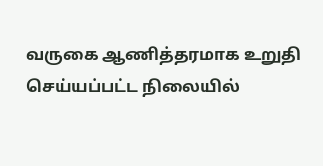வருகை ஆணித்தரமாக உறுதி செய்யப்பட்ட நிலையில்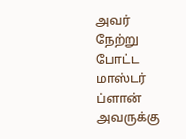அவர் நேற்று போட்ட மாஸ்டர் ப்ளான் அவருக்கு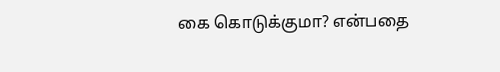கை கொடுக்குமா? என்பதை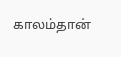காலம்தான்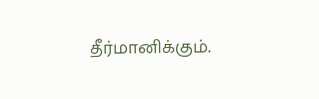தீர்மானிக்கும்.